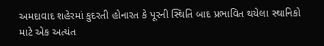અમદાવાદ શહેરમાં કુદરતી હોનારત કે પૂરની સ્થિતિ બાદ પ્રભાવિત થયેલા સ્થાનિકો માટે એક અત્યંત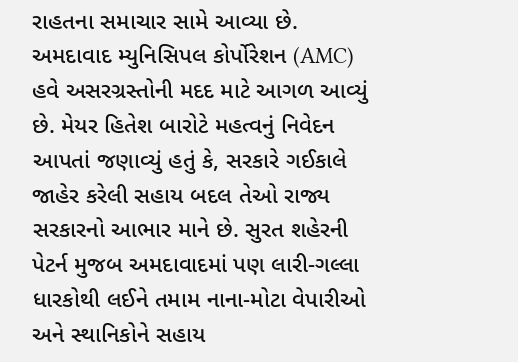રાહતના સમાચાર સામે આવ્યા છે. અમદાવાદ મ્યુનિસિપલ કોર્પોરેશન (AMC) હવે અસરગ્રસ્તોની મદદ માટે આગળ આવ્યું છે. મેયર હિતેશ બારોટે મહત્વનું નિવેદન આપતાં જણાવ્યું હતું કે, સરકારે ગઈકાલે જાહેર કરેલી સહાય બદલ તેઓ રાજ્ય સરકારનો આભાર માને છે. સુરત શહેરની પેટર્ન મુજબ અમદાવાદમાં પણ લારી-ગલ્લા ધારકોથી લઈને તમામ નાના-મોટા વેપારીઓ અને સ્થાનિકોને સહાય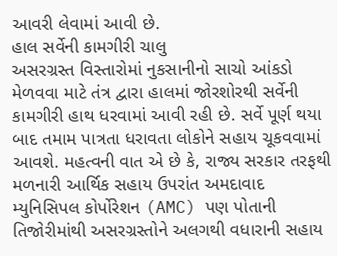આવરી લેવામાં આવી છે.
હાલ સર્વેની કામગીરી ચાલુ
અસરગ્રસ્ત વિસ્તારોમાં નુકસાનીનો સાચો આંકડો મેળવવા માટે તંત્ર દ્વારા હાલમાં જોરશોરથી સર્વેની કામગીરી હાથ ધરવામાં આવી રહી છે. સર્વે પૂર્ણ થયા બાદ તમામ પાત્રતા ધરાવતા લોકોને સહાય ચૂકવવામાં આવશે. મહત્વની વાત એ છે કે, રાજ્ય સરકાર તરફથી મળનારી આર્થિક સહાય ઉપરાંત અમદાવાદ મ્યુનિસિપલ કોર્પોરેશન (AMC) પણ પોતાની તિજોરીમાંથી અસરગ્રસ્તોને અલગથી વધારાની સહાય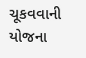ચૂકવવાની યોજના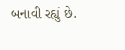બનાવી રહ્યું છે.